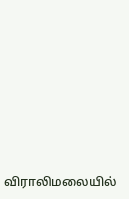விராலிமலையில்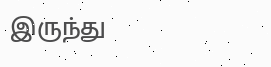இருந்து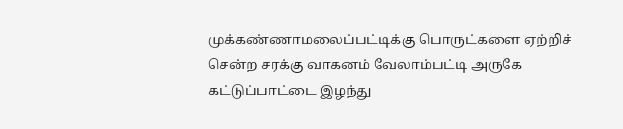முக்கண்ணாமலைப்பட்டிக்கு பொருட்களை ஏற்றிச் சென்ற சரக்கு வாகனம் வேலாம்பட்டி அருகே கட்டுப்பாட்டை இழந்து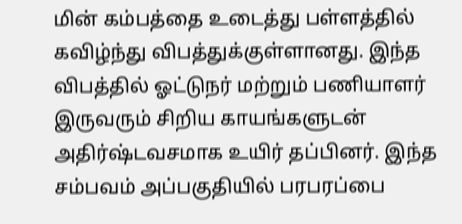மின் கம்பத்தை உடைத்து பள்ளத்தில் கவிழ்ந்து விபத்துக்குள்ளானது. இந்த விபத்தில் ஓட்டுநர் மற்றும் பணியாளர் இருவரும் சிறிய காயங்களுடன் அதிர்ஷ்டவசமாக உயிர் தப்பினர். இந்த சம்பவம் அப்பகுதியில் பரபரப்பை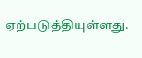ஏற்படுத்தியுள்ளது.